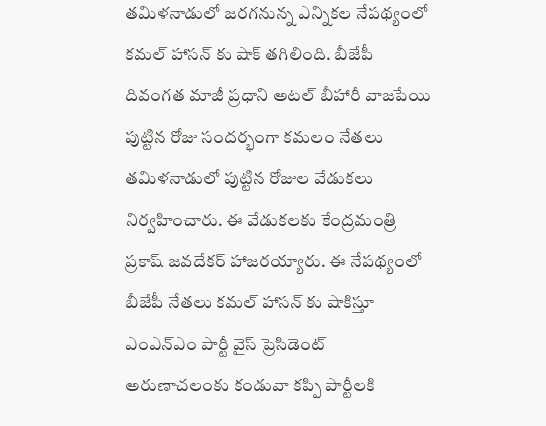తమిళనాడులో జరగనున్న ఎన్నికల నేపథ్యంలో కమల్ హాసన్ కు షాక్ తగిలింది. బీజేపీ దివంగత మాజీ ప్రధాని అటల్ బీహారీ వాజపేయి పుట్టిన రోజు సందర్భంగా కమలం నేతలు తమిళనాడులో పుట్టిన రోజుల వేడుకలు నిర్వహించారు. ఈ వేడుకలకు కేంద్రమంత్రి ప్రకాష్ జవదేకర్ హాజరయ్యారు. ఈ నేపథ్యంలో బీజేపీ నేతలు కమల్ హాసన్ కు షాకిస్తూ ఎంఎన్ఎం పార్టీ వైస్ ప్రెసిడెంట్ అరుణాచలంకు కండువా కప్పి పార్టీలకి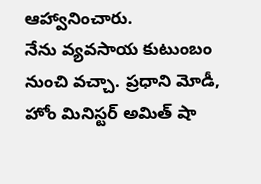ఆహ్వానించారు.
నేను వ్యవసాయ కుటుంబం నుంచి వచ్చా. ప్రధాని మోడీ, హోం మినిస్టర్ అమిత్ షా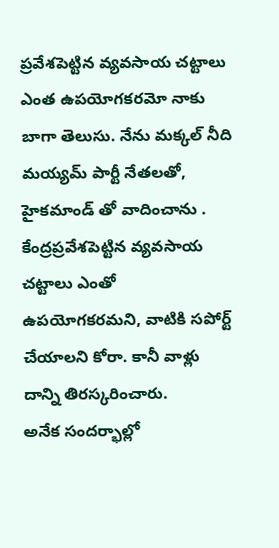ప్రవేశపెట్టిన వ్యవసాయ చట్టాలు ఎంత ఉపయోగకరమో నాకు బాగా తెలుసు. నేను మక్కల్ నీది మయ్యమ్ పార్టీ నేతలతో, హైకమాండ్ తో వాదించాను . కేంద్రప్రవేశపెట్టిన వ్యవసాయ చట్టాలు ఎంతో ఉపయోగకరమని, వాటికి సపోర్ట్ చేయాలని కోరా. కానీ వాళ్లు దాన్ని తిరస్కరించారు.
అనేక సందర్భాల్లో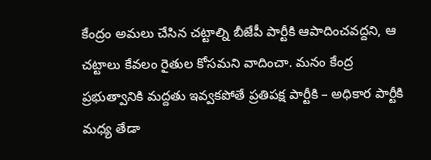కేంద్రం అమలు చేసిన చట్టాల్ని బీజేపీ పార్టీకి ఆపాదించవద్దని, ఆ చట్టాలు కేవలం రైతుల కోసమని వాదించా. మనం కేంద్ర ప్రభుత్వానికి మద్దతు ఇవ్వకపోతే ప్రతిపక్ష పార్టీకి – అధికార పార్టీకి మధ్య తేడా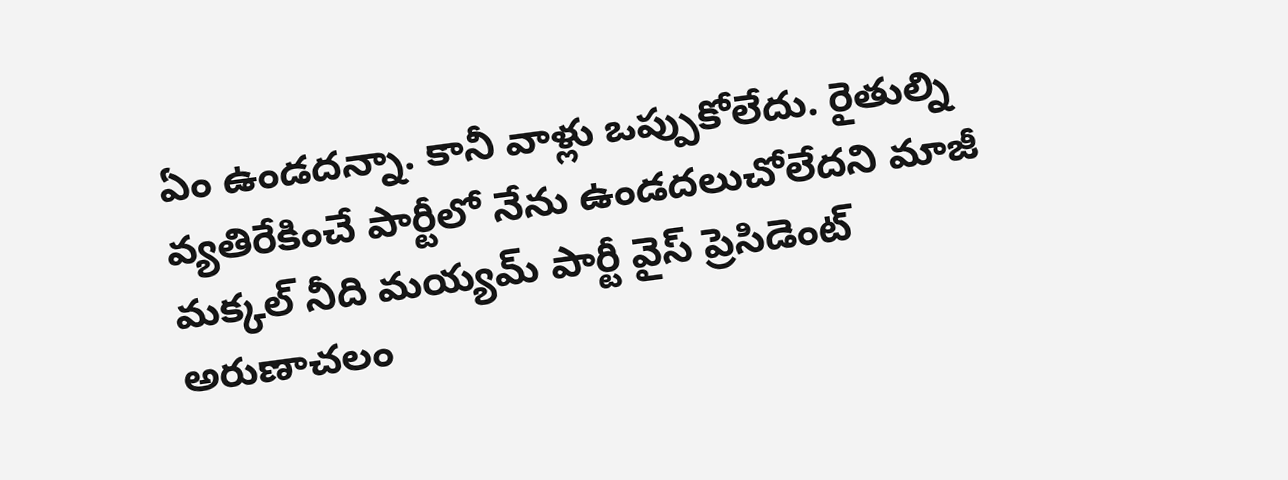ఏం ఉండదన్నా. కానీ వాళ్లు ఒప్పుకోలేదు. రైతుల్ని వ్యతిరేకించే పార్టీలో నేను ఉండదలుచోలేదని మాజీ మక్కల్ నీది మయ్యమ్ పార్టీ వైస్ ప్రెసిడెంట్ అరుణాచలం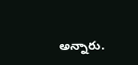అన్నారు.